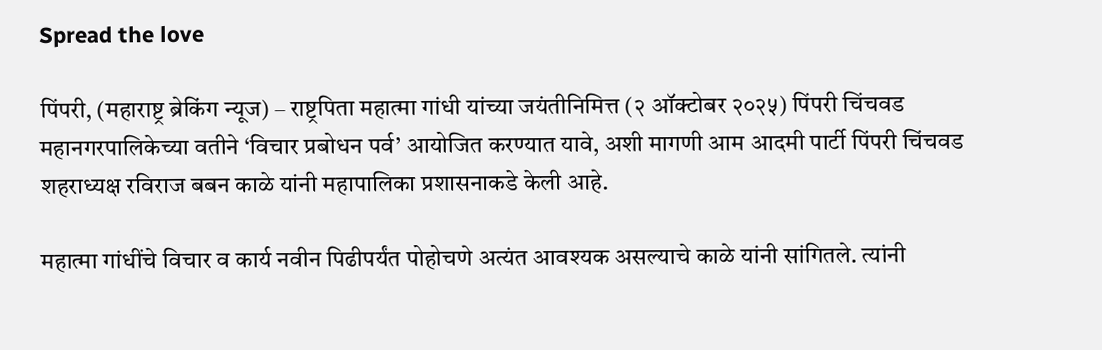Spread the love

पिंपरी, (महाराष्ट्र ब्रेकिंग न्यूज) – राष्ट्रपिता महात्मा गांधी यांच्या जयंतीनिमित्त (२ ऑक्टोबर २०२५) पिंपरी चिंचवड महानगरपालिकेच्या वतीने ‘विचार प्रबोधन पर्व’ आयोजित करण्यात यावे, अशी मागणी आम आदमी पार्टी पिंपरी चिंचवड शहराध्यक्ष रविराज बबन काळे यांनी महापालिका प्रशासनाकडे केली आहे.

महात्मा गांधींचे विचार व कार्य नवीन पिढीपर्यंत पोहोचणे अत्यंत आवश्यक असल्याचे काळे यांनी सांगितले. त्यांनी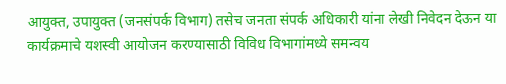आयुक्त, उपायुक्त (जनसंपर्क विभाग) तसेच जनता संपर्क अधिकारी यांना लेखी निवेदन देऊन या कार्यक्रमाचे यशस्वी आयोजन करण्यासाठी विविध विभागांमध्ये समन्वय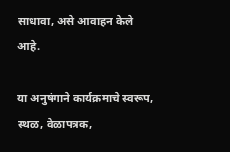साधावा, असे आवाहन केले आहे.

या अनुषंगाने कार्यक्रमाचे स्वरूप, स्थळ, वेळापत्रक,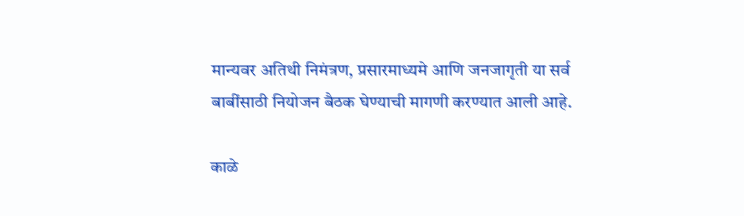मान्यवर अतिथी निमंत्रण, प्रसारमाध्यमे आणि जनजागृती या सर्व बाबींसाठी नियोजन बैठक घेण्याची मागणी करण्यात आली आहे.

काळे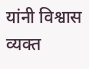यांनी विश्वास व्यक्त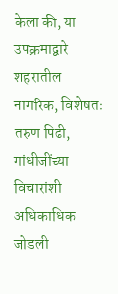केला की, या उपक्रमाद्वारे शहरातील नागरिक, विशेषतः तरुण पिढी, गांधीजींच्या विचारांशी अधिकाधिक जोडली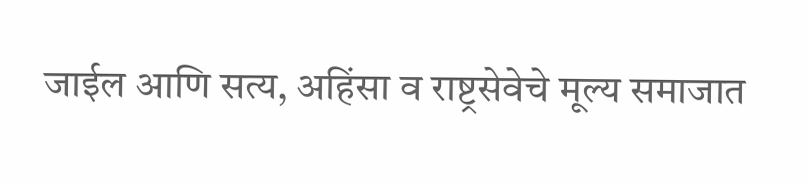जाईल आणि सत्य, अहिंसा व राष्ट्रसेवेचे मूल्य समाजात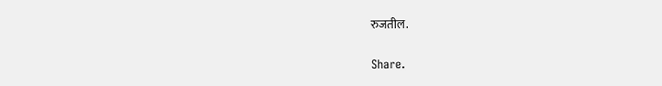रुजतील.

Share.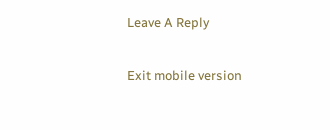Leave A Reply

Exit mobile version